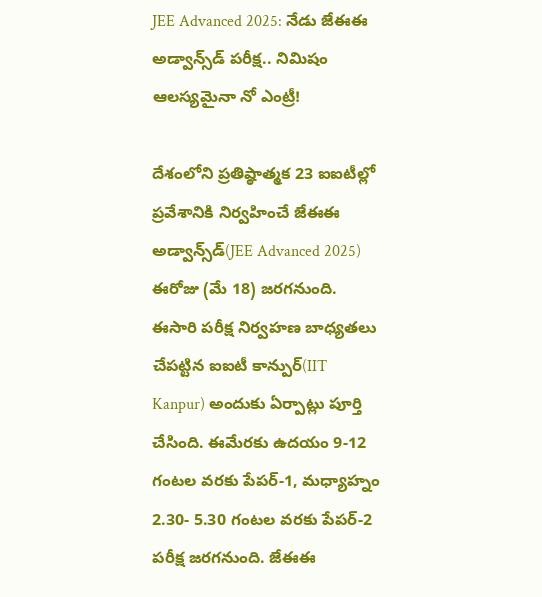JEE Advanced 2025: నేడు జేఈఈ అడ్వాన్స్‌డ్‌ పరీక్ష.. నిమిషం ఆలస్యమైనా నో ఎంట్రీ!

దేశంలోని ప్రతిష్ఠాత్మక 23 ఐఐటీల్లో ప్రవేశానికి నిర్వహించే జేఈఈ అడ్వాన్స్‌డ్‌(JEE Advanced 2025) ఈరోజు (మే 18) జరగనుంది. ఈసారి పరీక్ష నిర్వహణ బాధ్యతలు చేపట్టిన ఐఐటీ కాన్పుర్‌(IIT Kanpur) అందుకు ఏర్పాట్లు పూర్తి చేసింది. ఈమేరకు ఉదయం 9-12 గంటల వరకు పేపర్‌-1, మధ్యాహ్నం 2.30- 5.30 గంటల వరకు పేపర్‌-2 పరీక్ష జరగనుంది. జేఈఈ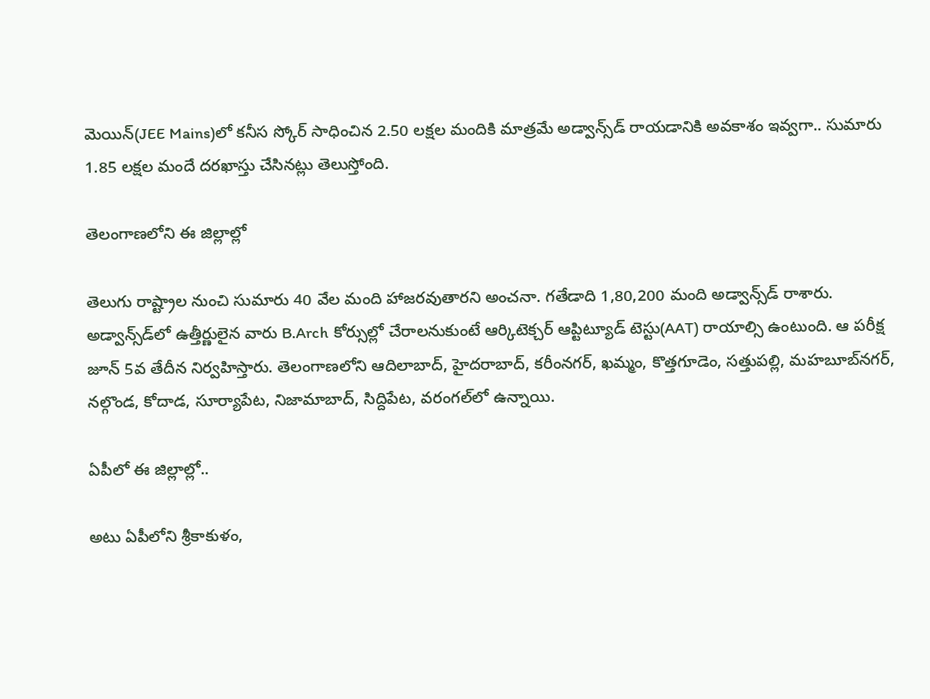మెయిన్‌(JEE Mains)లో కనీస స్కోర్‌ సాధించిన 2.50 లక్షల మందికి మాత్రమే అడ్వాన్స్‌డ్‌ రాయడానికి అవకాశం ఇవ్వగా.. సుమారు 1.85 లక్షల మందే దరఖాస్తు చేసినట్లు తెలుస్తోంది.

తెలంగాణలోని ఈ జిల్లాల్లో

తెలుగు రాష్ట్రాల నుంచి సుమారు 40 వేల మంది హాజరవుతారని అంచనా. గతేడాది 1,80,200 మంది అడ్వాన్స్‌డ్‌ రాశారు. అడ్వాన్స్‌డ్‌లో ఉత్తీర్ణులైన వారు B.Arch కోర్సుల్లో చేరాలనుకుంటే ఆర్కిటెక్చర్‌ ఆప్టిట్యూడ్‌ టెస్టు(AAT) రాయాల్సి ఉంటుంది. ఆ పరీక్ష జూన్‌ 5వ తేదీన నిర్వహిస్తారు. తెలంగాణలోని ఆదిలాబాద్, హైదరాబాద్, కరీంనగర్, ఖమ్మం, కొత్తగూడెం, సత్తుపల్లి, మహబూబ్‌నగర్, నల్గొండ, కోదాడ, సూర్యాపేట, నిజామాబాద్, సిద్దిపేట, వరంగల్‌లో ఉన్నాయి.

ఏపీలో ఈ జిల్లాల్లో..

అటు ఏపీలోని శ్రీకాకుళం,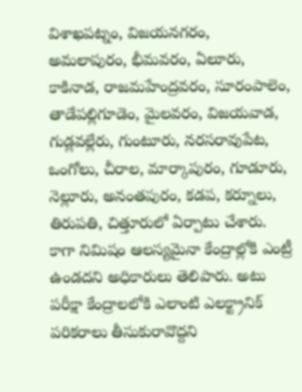విశాఖపట్నం, విజయనగరం, అమలాపురం, భీమవరం, ఏలూరు, కాకినాడ, రాజమహేంద్రవరం, సూరంపాలెం, తాడేపల్లిగూడెం, మైలవరం, విజయవాడ, గుడ్లవల్లేరు, గుంటూరు, నరసరావుపేట, ఒంగోలు, చీరాల, మార్కాపురం, గూడూరు, నెల్లూరు, అనంతపురం, కడప, కర్నూలు, తిరుపతి, చిత్తూరులో ఏర్పాటు చేశారు. కాగా నిమిషం ఆలస్యమైనా కేంద్రాల్లోకి ఎంట్రీ ఉండదని అధికారులు తెలిపారు. అటు పరీక్షా కేంద్రాలలోకి ఎలాంటి ఎలక్ట్రానిక్ పరికరాలు తీసుకురావొద్దని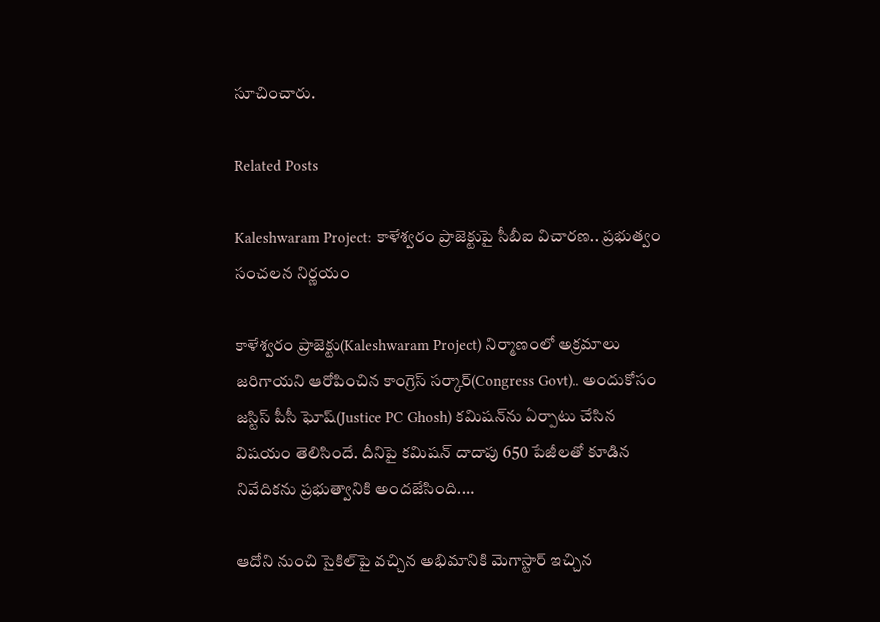సూచించారు.

Related Posts

Kaleshwaram Project: కాళేశ్వరం ప్రాజెక్టుపై సీబీఐ విచారణ.. ప్రభుత్వం సంచలన నిర్ణయం

కాళేశ్వరం ప్రాజెక్టు(Kaleshwaram Project) నిర్మాణంలో అక్రమాలు జరిగాయని ఆరోపించిన కాంగ్రెస్ సర్కార్(Congress Govt).. అందుకోసం జస్టిస్ పీసీ ఘోష్(Justice PC Ghosh) కమిషన్‌ను ఏర్పాటు చేసిన విషయం తెలిసిందే. దీనిపై కమిషన్ దాదాపు 650 పేజీలతో కూడిన నివేదికను ప్రభుత్వానికి అందజేసింది.…

ఆదోని నుంచి సైకిల్‌పై వచ్చిన అభిమానికి మెగాస్టార్ ఇచ్చిన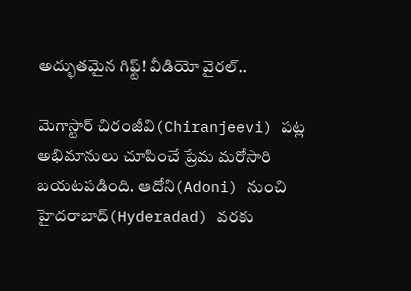అద్భుతమైన గిఫ్ట్! వీడియో వైరల్..

మెగాస్టార్ చిరంజీవి(Chiranjeevi) పట్ల అభిమానులు చూపించే ప్రేమ మరోసారి బయటపడింది. ఆదోని(Adoni) నుంచి హైదరాబాద్(Hyderadad) వరకు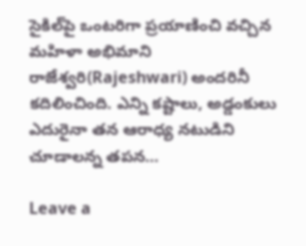సైకిల్‌పై ఒంటరిగా ప్రయాణించి వచ్చిన మహిళా అభిమాని రాజేశ్వరి(Rajeshwari) అందరినీ కదిలించింది. ఎన్ని కష్టాలు, అడ్డంకులు ఎదురైనా తన ఆరాధ్య నటుడిని చూడాలన్న తపన…

Leave a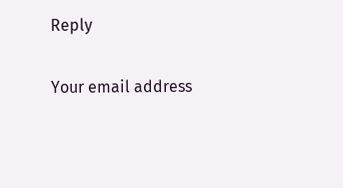Reply

Your email address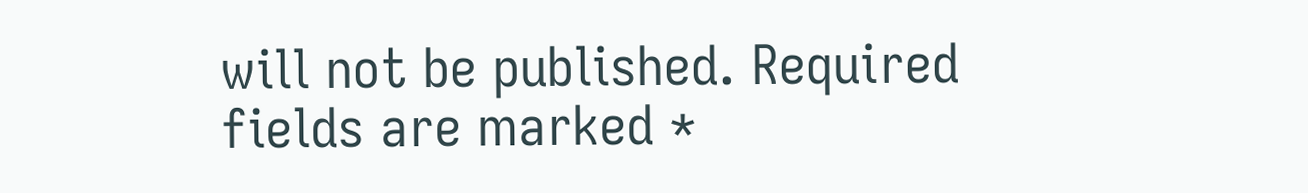will not be published. Required fields are marked *